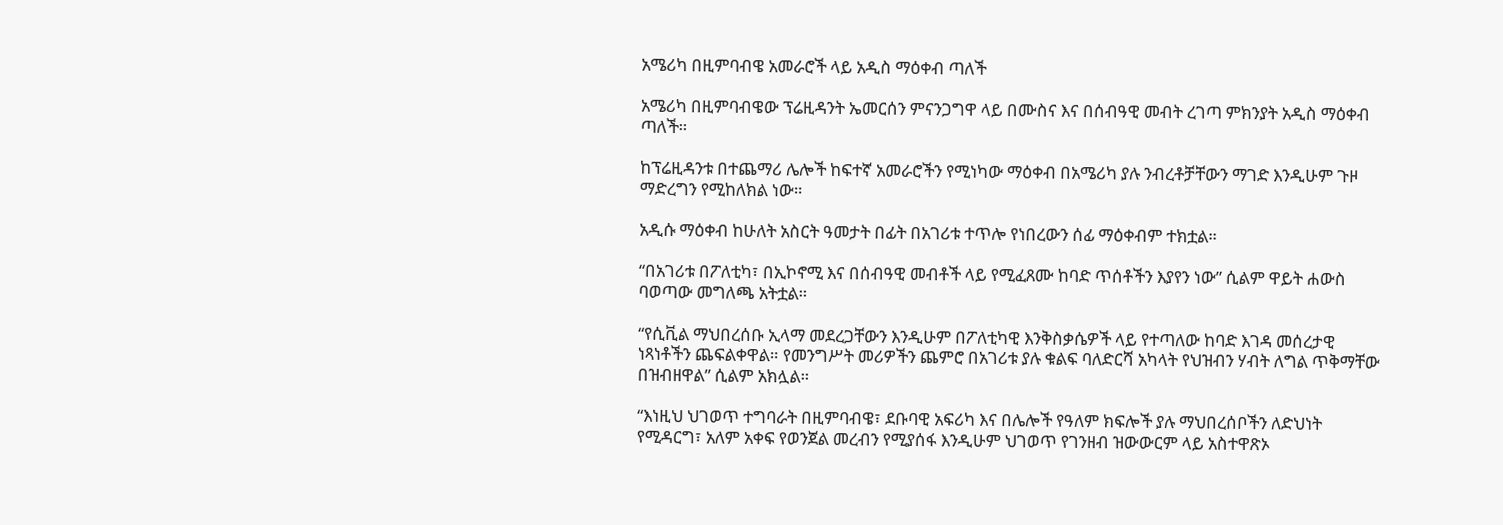አሜሪካ በዚምባብዌ አመራሮች ላይ አዲስ ማዕቀብ ጣለች

አሜሪካ በዚምባብዌው ፕሬዚዳንት ኤመርሰን ምናንጋግዋ ላይ በሙስና እና በሰብዓዊ መብት ረገጣ ምክንያት አዲስ ማዕቀብ ጣለች።

ከፕሬዚዳንቱ በተጨማሪ ሌሎች ከፍተኛ አመራሮችን የሚነካው ማዕቀብ በአሜሪካ ያሉ ንብረቶቻቸውን ማገድ እንዲሁም ጉዞ ማድረግን የሚከለክል ነው።

አዲሱ ማዕቀብ ከሁለት አስርት ዓመታት በፊት በአገሪቱ ተጥሎ የነበረውን ሰፊ ማዕቀብም ተክቷል።

“በአገሪቱ በፖለቲካ፣ በኢኮኖሚ እና በሰብዓዊ መብቶች ላይ የሚፈጸሙ ከባድ ጥሰቶችን እያየን ነው” ሲልም ዋይት ሐውስ ባወጣው መግለጫ አትቷል።

“የሲቪል ማህበረሰቡ ኢላማ መደረጋቸውን እንዲሁም በፖለቲካዊ እንቅስቃሴዎች ላይ የተጣለው ከባድ እገዳ መሰረታዊ ነጻነቶችን ጨፍልቀዋል። የመንግሥት መሪዎችን ጨምሮ በአገሪቱ ያሉ ቁልፍ ባለድርሻ አካላት የህዝብን ሃብት ለግል ጥቅማቸው በዝብዘዋል” ሲልም አክሏል።

“እነዚህ ህገወጥ ተግባራት በዚምባብዌ፣ ደቡባዊ አፍሪካ እና በሌሎች የዓለም ክፍሎች ያሉ ማህበረሰቦችን ለድህነት የሚዳርግ፣ አለም አቀፍ የወንጀል መረብን የሚያሰፋ እንዲሁም ህገወጥ የገንዘብ ዝውውርም ላይ አስተዋጽኦ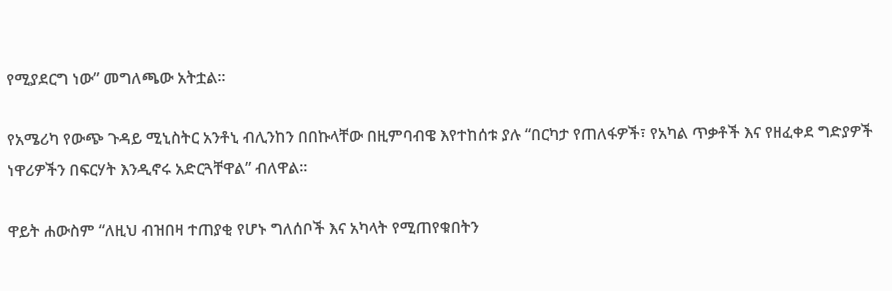የሚያደርግ ነው” መግለጫው አትቷል።

የአሜሪካ የውጭ ጉዳይ ሚኒስትር አንቶኒ ብሊንከን በበኩላቸው በዚምባብዌ እየተከሰቱ ያሉ “በርካታ የጠለፋዎች፣ የአካል ጥቃቶች እና የዘፈቀደ ግድያዎች ነዋሪዎችን በፍርሃት እንዲኖሩ አድርጓቸዋል” ብለዋል።

ዋይት ሐውስም “ለዚህ ብዝበዛ ተጠያቂ የሆኑ ግለሰቦች እና አካላት የሚጠየቁበትን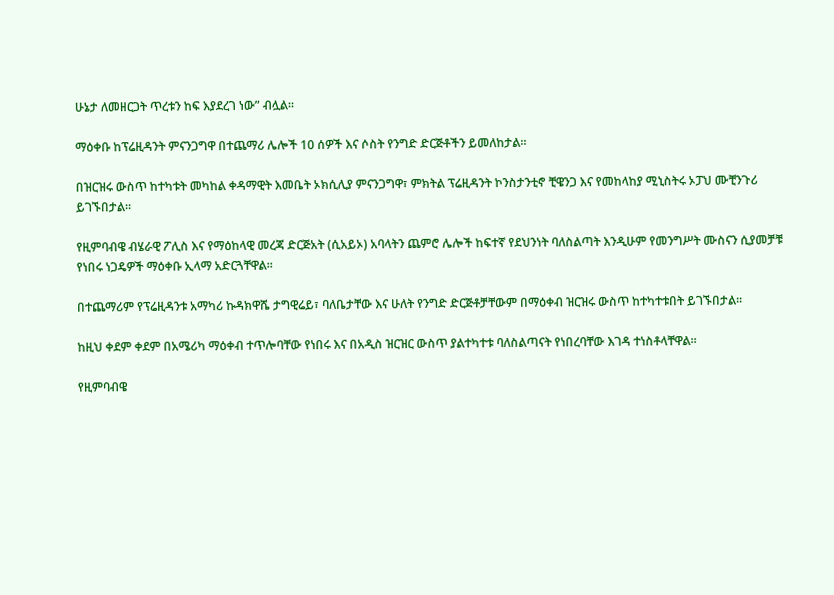ሁኔታ ለመዘርጋት ጥረቱን ከፍ እያደረገ ነው” ብሏል።

ማዕቀቡ ከፕሬዚዳንት ምናንጋግዋ በተጨማሪ ሌሎች 10 ሰዎች እና ሶስት የንግድ ድርጅቶችን ይመለከታል።

በዝርዝሩ ውስጥ ከተካቱት መካከል ቀዳማዊት እመቤት ኦክሲሊያ ምናንጋግዋ፣ ምክትል ፕሬዚዳንት ኮንስታንቲኖ ቺዌንጋ እና የመከላከያ ሚኒስትሩ ኦፓህ ሙቺንጉሪ ይገኙበታል።

የዚምባብዌ ብሄራዊ ፖሊስ እና የማዕከላዊ መረጃ ድርጅአት (ሲአይኦ) አባላትን ጨምሮ ሌሎች ከፍተኛ የደህንነት ባለስልጣት እንዲሁም የመንግሥት ሙስናን ሲያመቻቹ የነበሩ ነጋዴዎች ማዕቀቡ ኢላማ አድርጓቸዋል።

በተጨማሪም የፕሬዚዳንቱ አማካሪ ኩዳክዋሼ ታግዊሬይ፣ ባለቤታቸው እና ሁለት የንግድ ድርጅቶቻቸውም በማዕቀብ ዝርዝሩ ውስጥ ከተካተቱበት ይገኙበታል።

ከዚህ ቀደም ቀደም በአሜሪካ ማዕቀብ ተጥሎባቸው የነበሩ እና በአዲስ ዝርዝር ውስጥ ያልተካተቱ ባለስልጣናት የነበረባቸው እገዳ ተነስቶላቸዋል።

የዚምባብዌ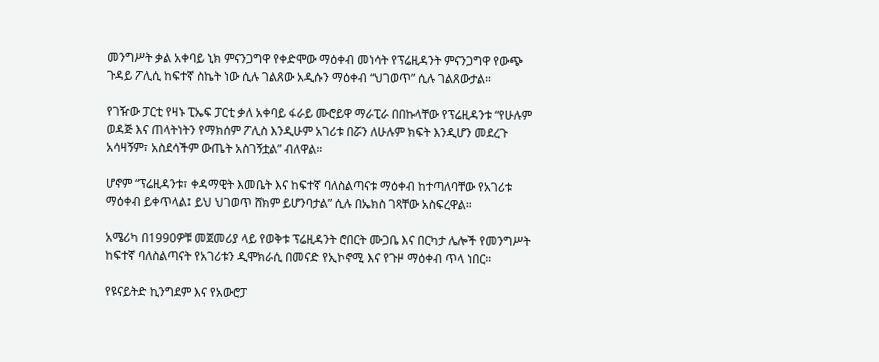መንግሥት ቃል አቀባይ ኒክ ምናንጋግዋ የቀድሞው ማዕቀብ መነሳት የፕሬዚዳንት ምናንጋግዋ የውጭ ጉዳይ ፖሊሲ ከፍተኛ ስኬት ነው ሲሉ ገልጸው አዲሱን ማዕቀብ “ህገወጥ” ሲሉ ገልጸውታል።

የገዥው ፓርቲ የዛኑ ፒኤፍ ፓርቲ ቃለ አቀባይ ፋራይ ሙሮይዋ ማራፒራ በበኩላቸው የፕሬዚዳንቱ “የሁሉም ወዳጅ እና ጠላትነትን የማክሰም ፖሊስ እንዲሁም አገሪቱ በሯን ለሁሉም ክፍት እንዲሆን መደረጉ አሳዛኝም፣ አስደሳችም ውጤት አስገኝቷል” ብለዋል።

ሆኖም “ፕሬዚዳንቱ፣ ቀዳማዊት እመቤት እና ከፍተኛ ባለስልጣናቱ ማዕቀብ ከተጣለባቸው የአገሪቱ ማዕቀብ ይቀጥላል፤ ይህ ህገወጥ ሸክም ይሆንባታል” ሲሉ በኤክስ ገጻቸው አስፍረዋል።

አሜሪካ በ1990ዎቹ መጀመሪያ ላይ የወቅቱ ፕሬዚዳንት ሮበርት ሙጋቤ እና በርካታ ሌሎች የመንግሥት ከፍተኛ ባለስልጣናት የአገሪቱን ዲሞክራሲ በመናድ የኢኮኖሚ እና የጉዞ ማዕቀብ ጥላ ነበር።

የዩናይትድ ኪንግደም እና የአውሮፓ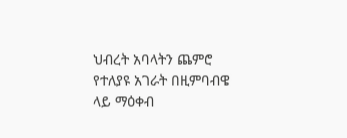ህብረት አባላትን ጨምሮ የተለያዩ አገራት በዚምባብዌ ላይ ማዕቀብ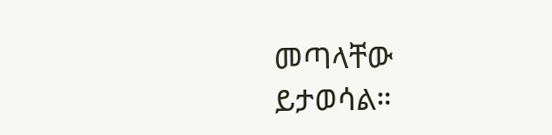መጣላቸው ይታወሳል።